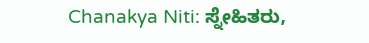Chanakya Niti: ಸ್ನೇಹಿತರು,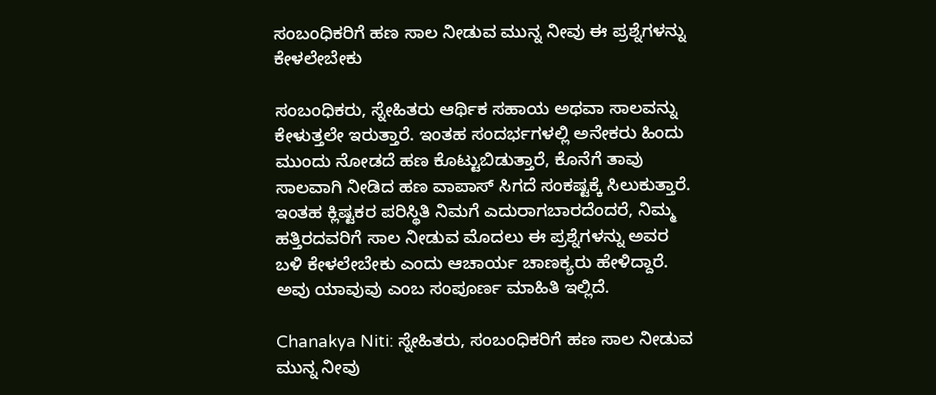ಸಂಬಂಧಿಕರಿಗೆ ಹಣ ಸಾಲ ನೀಡುವ ಮುನ್ನ ನೀವು ಈ ಪ್ರಶ್ನೆಗಳನ್ನು ಕೇಳಲೇಬೇಕು

ಸಂಬಂಧಿಕರು, ಸ್ನೇಹಿತರು ಆರ್ಥಿಕ ಸಹಾಯ ಅಥವಾ ಸಾಲವನ್ನು ಕೇಳುತ್ತಲೇ ಇರುತ್ತಾರೆ. ಇಂತಹ ಸಂದರ್ಭಗಳಲ್ಲಿ ಅನೇಕರು ಹಿಂದು ಮುಂದು ನೋಡದೆ ಹಣ ಕೊಟ್ಟುಬಿಡುತ್ತಾರೆ, ಕೊನೆಗೆ ತಾವು ಸಾಲವಾಗಿ ನೀಡಿದ ಹಣ ವಾಪಾಸ್‌ ಸಿಗದೆ ಸಂಕಷ್ಟಕ್ಕೆ ಸಿಲುಕುತ್ತಾರೆ. ಇಂತಹ ಕ್ಲಿಷ್ಟಕರ ಪರಿಸ್ಥಿತಿ ನಿಮಗೆ ಎದುರಾಗಬಾರದೆಂದರೆ, ನಿಮ್ಮ ಹತ್ತಿರದವರಿಗೆ ಸಾಲ ನೀಡುವ ಮೊದಲು ಈ ಪ್ರಶ್ನೆಗಳನ್ನು ಅವರ ಬಳಿ ಕೇಳಲೇಬೇಕು ಎಂದು ಆಚಾರ್ಯ ಚಾಣಕ್ಯರು ಹೇಳಿದ್ದಾರೆ. ಅವು ಯಾವುವು ಎಂಬ ಸಂಪೂರ್ಣ ಮಾಹಿತಿ ಇಲ್ಲಿದೆ.

Chanakya Niti: ಸ್ನೇಹಿತರು, ಸಂಬಂಧಿಕರಿಗೆ ಹಣ ಸಾಲ ನೀಡುವ ಮುನ್ನ ನೀವು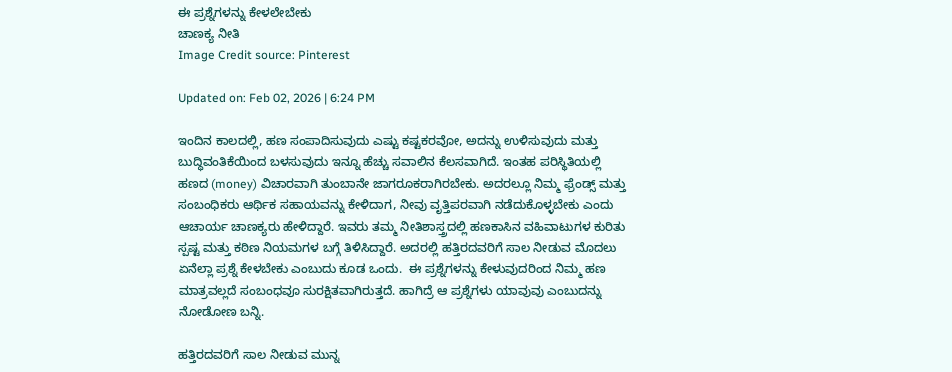ಈ ಪ್ರಶ್ನೆಗಳನ್ನು ಕೇಳಲೇಬೇಕು
ಚಾಣಕ್ಯ ನೀತಿ
Image Credit source: Pinterest

Updated on: Feb 02, 2026 | 6:24 PM

ಇಂದಿನ ಕಾಲದಲ್ಲಿ, ಹಣ ಸಂಪಾದಿಸುವುದು ಎಷ್ಟು ಕಷ್ಟಕರವೋ, ಅದನ್ನು ಉಳಿಸುವುದು ಮತ್ತು ಬುದ್ಧಿವಂತಿಕೆಯಿಂದ ಬಳಸುವುದು ಇನ್ನೂ ಹೆಚ್ಚು ಸವಾಲಿನ ಕೆಲಸವಾಗಿದೆ. ಇಂತಹ ಪರಿಸ್ಥಿತಿಯಲ್ಲಿ ಹಣದ (money) ವಿಚಾರವಾಗಿ ತುಂಬಾನೇ ಜಾಗರೂಕರಾಗಿರಬೇಕು. ಅದರಲ್ಲೂ ನಿಮ್ಮ ಫ್ರೆಂಡ್ಸ್‌ ಮತ್ತು ಸಂಬಂಧಿಕರು ಆರ್ಥಿಕ ಸಹಾಯವನ್ನು ಕೇಳಿದಾಗ, ನೀವು ವೃತ್ತಿಪರವಾಗಿ ನಡೆದುಕೊಳ್ಳಬೇಕು ಎಂದು ಆಚಾರ್ಯ ಚಾಣಕ್ಯರು ಹೇಳಿದ್ದಾರೆ. ಇವರು ತಮ್ಮ ನೀತಿಶಾಸ್ತ್ರದಲ್ಲಿ ಹಣಕಾಸಿನ ವಹಿವಾಟುಗಳ ಕುರಿತು ಸ್ಪಷ್ಟ ಮತ್ತು ಕಠಿಣ ನಿಯಮಗಳ ಬಗ್ಗೆ ತಿಳಿಸಿದ್ದಾರೆ. ಅದರಲ್ಲಿ ಹತ್ತಿರದವರಿಗೆ ಸಾಲ ನೀಡುವ ಮೊದಲು ಏನೆಲ್ಲಾ ಪ್ರಶ್ನೆ ಕೇಳಬೇಕು ಎಂಬುದು ಕೂಡ ಒಂದು.  ಈ ಪ್ರಶ್ನೆಗಳನ್ನು ಕೇಳುವುದರಿಂದ ನಿಮ್ಮ ಹಣ ಮಾತ್ರವಲ್ಲದೆ ಸಂಬಂಧವೂ ಸುರಕ್ಷಿತವಾಗಿರುತ್ತದೆ. ಹಾಗಿದ್ರೆ ಆ ಪ್ರಶ್ನೆಗಳು ಯಾವುವು ಎಂಬುದನ್ನು ನೋಡೋಣ ಬನ್ನಿ.

ಹತ್ತಿರದವರಿಗೆ ಸಾಲ ನೀಡುವ ಮುನ್ನ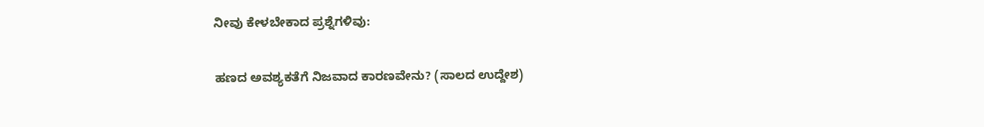ನೀವು ಕೇಳಬೇಕಾದ ಪ್ರಶ್ನೆಗಳಿವು:

ಹಣದ ಅವಶ್ಯಕತೆಗೆ ನಿಜವಾದ ಕಾರಣವೇನು? (ಸಾಲದ ಉದ್ದೇಶ)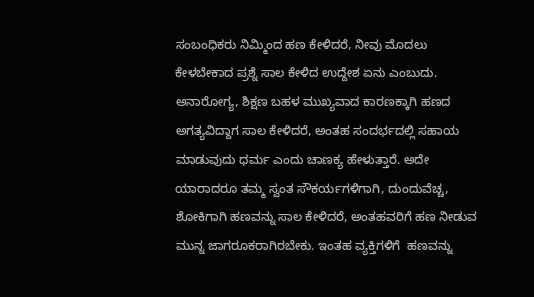ಸಂಬಂಧಿಕರು ನಿಮ್ಮಿಂದ ಹಣ ಕೇಳಿದರೆ, ನೀವು ಮೊದಲು ಕೇಳಬೇಕಾದ ಪ್ರಶ್ನೆ ಸಾಲ ಕೇಳಿದ ಉದ್ದೇಶ ಏನು ಎಂಬುದು. ಅನಾರೋಗ್ಯ, ಶಿಕ್ಷಣ ಬಹಳ ಮುಖ್ಯವಾದ ಕಾರಣಕ್ಕಾಗಿ ಹಣದ ಅಗತ್ಯವಿದ್ದಾಗ ಸಾಲ ಕೇಳಿದರೆ, ಅಂತಹ ಸಂದರ್ಭದಲ್ಲಿ ಸಹಾಯ ಮಾಡುವುದು ಧರ್ಮ ಎಂದು ಚಾಣಕ್ಯ ಹೇಳುತ್ತಾರೆ. ಅದೇ ಯಾರಾದರೂ ತಮ್ಮ ಸ್ವಂತ ಸೌಕರ್ಯಗಳಿಗಾಗಿ, ದುಂದುವೆಚ್ಚ, ಶೋಕಿಗಾಗಿ ಹಣವನ್ನು ಸಾಲ ಕೇಳಿದರೆ, ಅಂತಹವರಿಗೆ ಹಣ ನೀಡುವ ಮುನ್ನ ಜಾಗರೂಕರಾಗಿರಬೇಕು. ಇಂತಹ ವ್ಯಕ್ತಿಗಳಿಗೆ  ಹಣವನ್ನು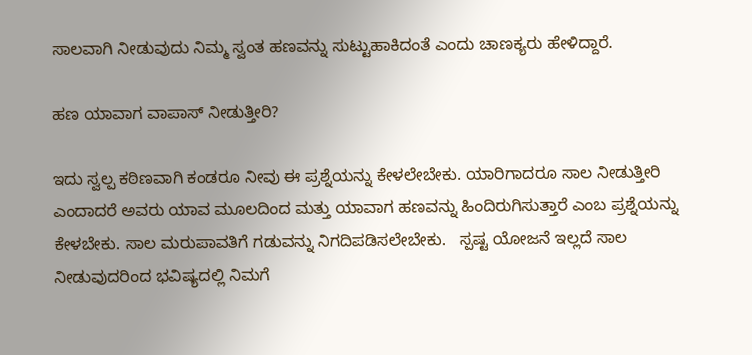ಸಾಲವಾಗಿ ನೀಡುವುದು ನಿಮ್ಮ ಸ್ವಂತ ಹಣವನ್ನು ಸುಟ್ಟುಹಾಕಿದಂತೆ ಎಂದು ಚಾಣಕ್ಯರು ಹೇಳಿದ್ದಾರೆ.

ಹಣ ಯಾವಾಗ ವಾಪಾಸ್‌ ನೀಡುತ್ತೀರಿ?

ಇದು ಸ್ವಲ್ಪ ಕಠಿಣವಾಗಿ ಕಂಡರೂ ನೀವು ಈ ಪ್ರಶ್ನೆಯನ್ನು ಕೇಳಲೇಬೇಕು. ಯಾರಿಗಾದರೂ ಸಾಲ ನೀಡುತ್ತೀರಿ ಎಂದಾದರೆ ಅವರು ಯಾವ ಮೂಲದಿಂದ ಮತ್ತು ಯಾವಾಗ ಹಣವನ್ನು ಹಿಂದಿರುಗಿಸುತ್ತಾರೆ ಎಂಬ ಪ್ರಶ್ನೆಯನ್ನು ಕೇಳಬೇಕು. ಸಾಲ ಮರುಪಾವತಿಗೆ ಗಡುವನ್ನು ನಿಗದಿಪಡಿಸಲೇಬೇಕು.   ಸ್ಪಷ್ಟ ಯೋಜನೆ ಇಲ್ಲದೆ ಸಾಲ ನೀಡುವುದರಿಂದ ಭವಿಷ್ಯದಲ್ಲಿ ನಿಮಗೆ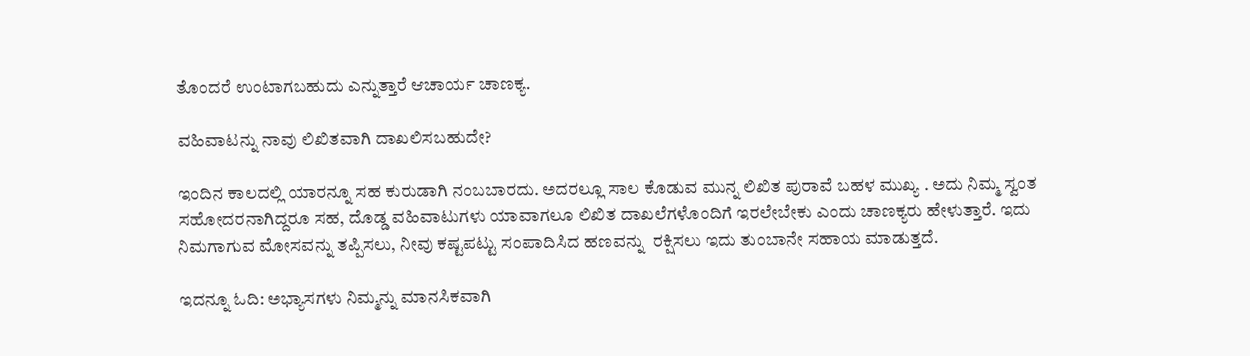ತೊಂದರೆ ಉಂಟಾಗಬಹುದು ಎನ್ನುತ್ತಾರೆ ಆಚಾರ್ಯ ಚಾಣಕ್ಯ.

ವಹಿವಾಟನ್ನು ನಾವು ಲಿಖಿತವಾಗಿ ದಾಖಲಿಸಬಹುದೇ?

ಇಂದಿನ ಕಾಲದಲ್ಲಿ ಯಾರನ್ನೂ ಸಹ ಕುರುಡಾಗಿ ನಂಬಬಾರದು. ಅದರಲ್ಲೂ ಸಾಲ ಕೊಡುವ ಮುನ್ನ ಲಿಖಿತ ಪುರಾವೆ ಬಹಳ ಮುಖ್ಯ . ಅದು ನಿಮ್ಮ ಸ್ವಂತ ಸಹೋದರನಾಗಿದ್ದರೂ ಸಹ, ದೊಡ್ಡ ವಹಿವಾಟುಗಳು ಯಾವಾಗಲೂ ಲಿಖಿತ ದಾಖಲೆಗಳೊಂದಿಗೆ ಇರಲೇಬೇಕು ಎಂದು ಚಾಣಕ್ಯರು ಹೇಳುತ್ತಾರೆ. ಇದು ನಿಮಗಾಗುವ ಮೋಸವನ್ನು ತಪ್ಪಿಸಲು, ನೀವು ಕಷ್ಟಪಟ್ಟು ಸಂಪಾದಿಸಿದ ಹಣವನ್ನು  ರಕ್ಷಿಸಲು ಇದು ತುಂಬಾನೇ ಸಹಾಯ ಮಾಡುತ್ತದೆ.

ಇದನ್ನೂ ಓದಿ: ಅಭ್ಯಾಸಗಳು ನಿಮ್ಮನ್ನು ಮಾನಸಿಕವಾಗಿ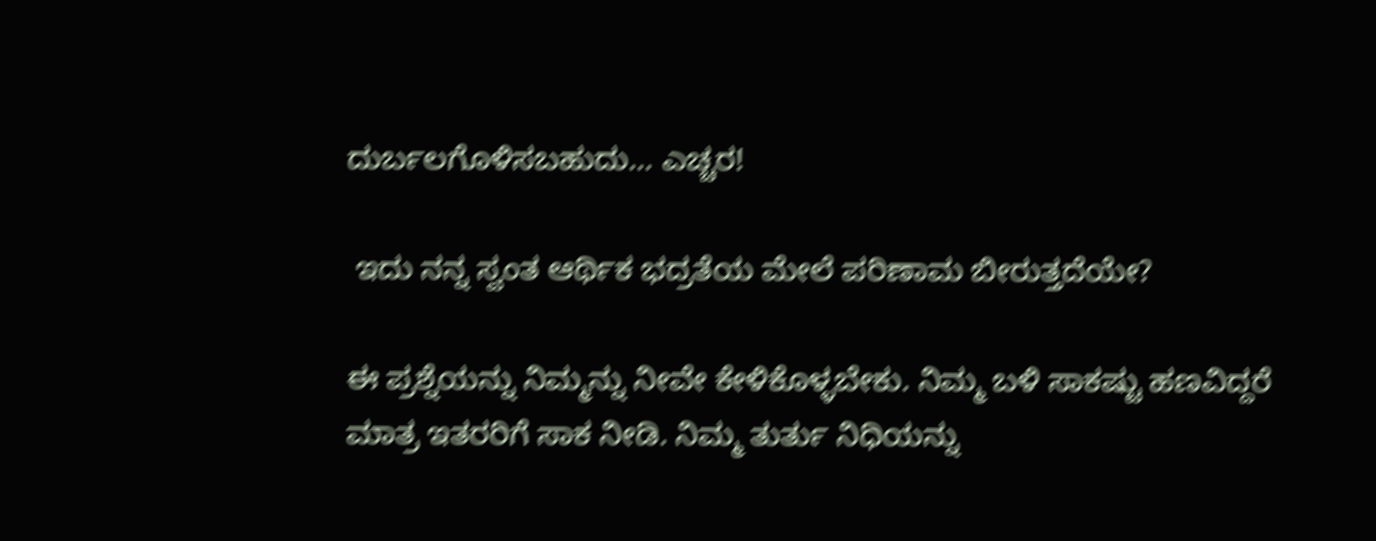ದುರ್ಬಲಗೊಳಿಸಬಹುದು… ಎಚ್ಚರ!

 ಇದು ನನ್ನ ಸ್ವಂತ ಆರ್ಥಿಕ ಭದ್ರತೆಯ ಮೇಲೆ ಪರಿಣಾಮ ಬೀರುತ್ತದೆಯೇ?

ಈ ಪ್ರಶ್ನೆಯನ್ನು ನಿಮ್ಮನ್ನು ನೀವೇ ಕೇಳಿಕೊಳ್ಳಬೇಕು. ನಿಮ್ಮ ಬಳಿ ಸಾಕಷ್ಟು ಹಣವಿದ್ದರೆ ಮಾತ್ರ ಇತರರಿಗೆ ಸಾಕ ನೀಡಿ. ನಿಮ್ಮ ತುರ್ತು ನಿಧಿಯನ್ನು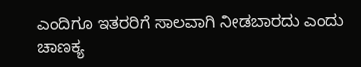ಎಂದಿಗೂ ಇತರರಿಗೆ ಸಾಲವಾಗಿ ನೀಡಬಾರದು ಎಂದು ಚಾಣಕ್ಯ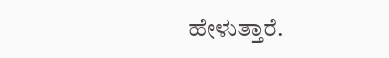ಹೇಳುತ್ತಾರೆ.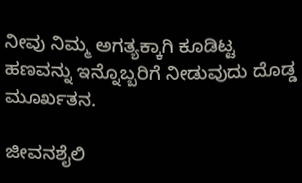ನೀವು ನಿಮ್ಮ ಅಗತ್ಯಕ್ಕಾಗಿ ಕೂಡಿಟ್ಟ ಹಣವನ್ನು ಇನ್ನೊಬ್ಬರಿಗೆ ನೀಡುವುದು ದೊಡ್ಡ ಮೂರ್ಖತನ.

ಜೀವನಶೈಲಿ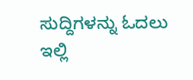ಸುದ್ದಿಗಳನ್ನು ಓದಲು ಇಲ್ಲಿ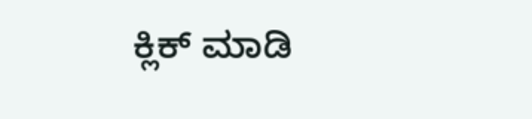ಕ್ಲಿಕ್ ಮಾಡಿ